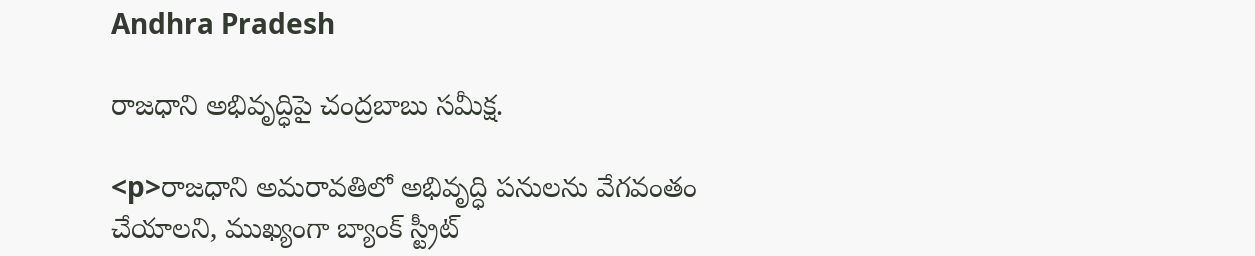Andhra Pradesh

రాజధాని అభివృద్ధిపై చంద్రబాబు సమీక్ష.

<p>రాజధాని అమరావతిలో అభివృద్ధి పనులను వేగవంతం చేయాలని, ముఖ్యంగా బ్యాంక్ స్ట్రీట్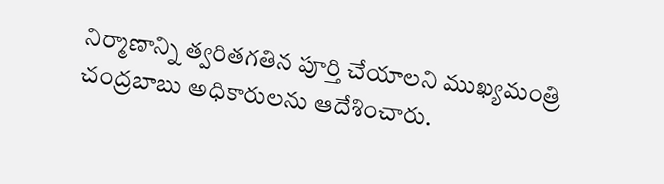నిర్మాణాన్ని త్వరితగతిన పూర్తి చేయాలని ముఖ్యమంత్రి చంద్రబాబు అధికారులను ఆదేశించారు.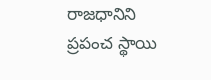రాజధానిని ప్రపంచ స్థాయి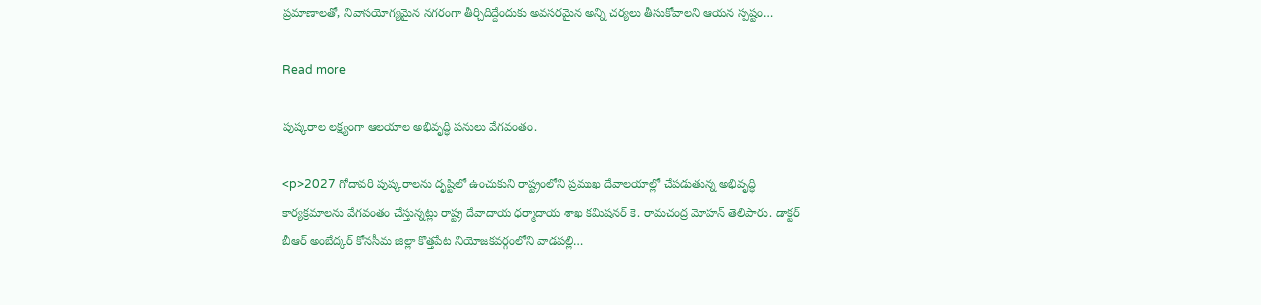ప్రమాణాలతో, నివాసయోగ్యమైన నగరంగా తీర్చిదిద్దేందుకు అవసరమైన అన్ని చర్యలు తీసుకోవాలని ఆయన స్పష్టం…

Read more

పుష్కరాల లక్ష్యంగా ఆలయాల అభివృద్ధి పనులు వేగవంతం.

<p>2027 గోదావరి పుష్కరాలను దృష్టిలో ఉంచుకుని రాష్ట్రంలోని ప్రముఖ దేవాలయాల్లో చేపడుతున్న అభివృద్ధి కార్యక్రమాలను వేగవంతం చేస్తున్నట్లు రాష్ట్ర దేవాదాయ ధర్మాదాయ శాఖ కమిషనర్ కె. రామచంద్ర మోహన్ తెలిపారు. డాక్టర్ బీఆర్ అంబేద్కర్ కోనసీమ జిల్లా కొత్తపేట నియోజకవర్గంలోని వాడపల్లి…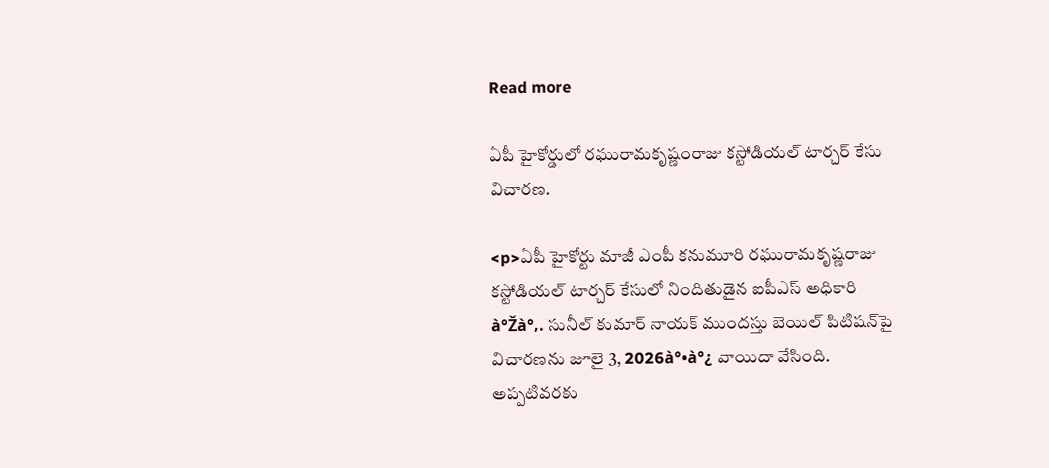Read more

ఏపీ హైకోర్డులో రఘురామకృష్ణంరాజు కస్టోడియల్ టార్చర్ కేసు విచారణ.

<p>ఏపీ హైకోర్టు మాజీ ఎంపీ కనుమూరి రఘురామకృష్ణరాజు కస్టోడియల్ టార్చర్ కేసులో నిందితుడైన ఐపీఎస్ అధికారి à°Žà°‚. సునీల్ కుమార్ నాయక్ ముందస్తు బెయిల్ పిటిషన్‌పై విచారణను జూలై 3, 2026à°•à°¿ వాయిదా వేసింది. అప్పటివరకు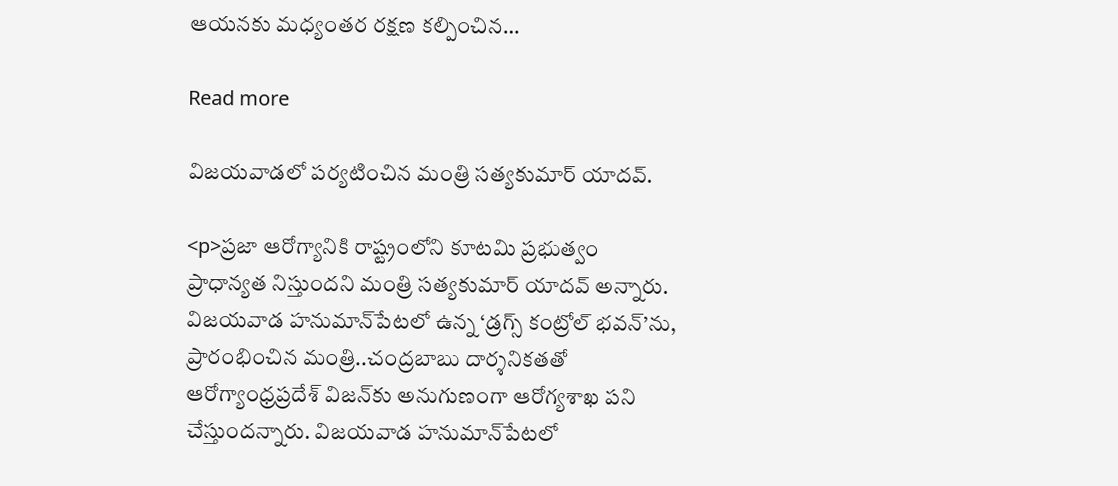ఆయనకు మధ్యంతర రక్షణ కల్పించిన…

Read more

విజయవాడలో పర్యటించిన మంత్రి సత్యకుమార్ యాదవ్.

<p>ప్రజా ఆరోగ్యానికి రాష్ట్రంలోని కూటమి ప్రభుత్వం ప్రాధాన్యత నిస్తుందని మంత్రి సత్యకుమార్ యాదవ్ అన్నారు. విజయవాడ హనుమాన్‌పేటలో ఉన్న ‘డ్రగ్స్ కంట్రోల్ భవన్’ను, ప్రారంభించిన మంత్రి..చంద్రబాబు దార్శనికతతో ఆరోగ్యాంధ్రప్రదేశ్‌ విజన్‌కు అనుగుణంగా ఆరోగ్యశాఖ పని చేస్తుందన్నారు. విజయవాడ హనుమాన్‌పేటలో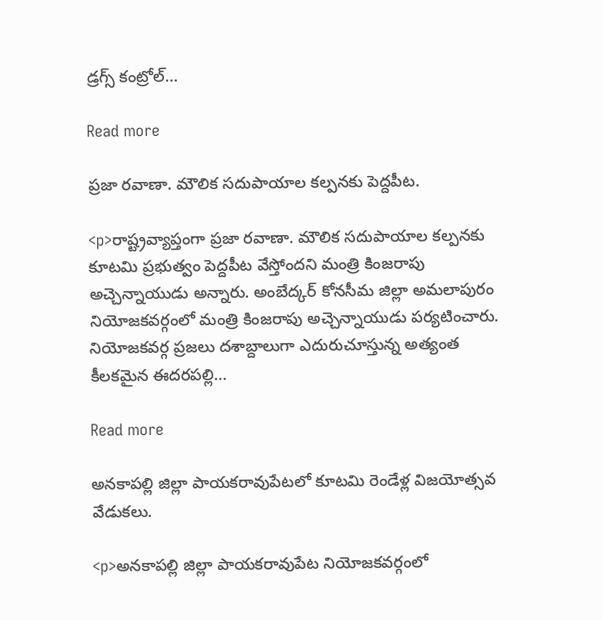డ్రగ్స్ కంట్రోల్…

Read more

ప్రజా రవాణా. మౌలిక సదుపాయాల కల్పనకు పెద్దపీట.

<p>రాష్ట్రవ్యాప్తంగా ప్రజా రవాణా. మౌలిక సదుపాయాల కల్పనకు కూటమి ప్రభుత్వం పెద్దపీట వేస్తోందని మంత్రి కింజరాపు అచ్చెన్నాయుడు అన్నారు. అంబేద్కర్ కోనసీమ జిల్లా అమలాపురం నియోజకవర్గంలో మంత్రి కింజరాపు అచ్చెన్నాయుడు పర్యటించారు. నియోజకవర్గ ప్రజలు దశాబ్దాలుగా ఎదురుచూస్తున్న అత్యంత కీలకమైన ఈదరపల్లి…

Read more

అనకాపల్లి జిల్లా పాయకరావుపేటలో కూటమి రెండేళ్ల విజయోత్సవ వేడుకలు.

<p>అనకాపల్లి జిల్లా పాయకరావుపేట నియోజకవర్గంలో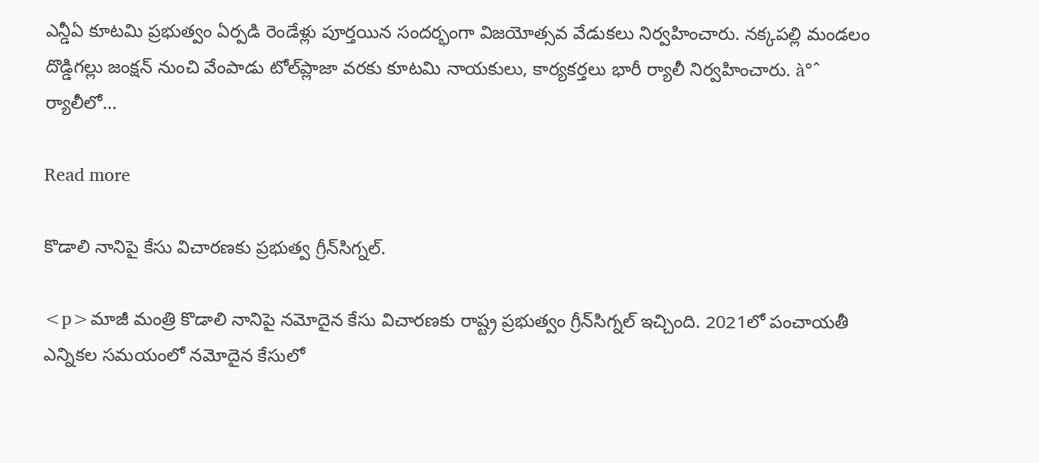ఎన్డీఏ కూటమి ప్రభుత్వం ఏర్పడి రెండేళ్లు పూర్తయిన సందర్భంగా విజయోత్సవ వేడుకలు నిర్వహించారు. నక్కపల్లి మండలం దొడ్డిగల్లు జంక్షన్ నుంచి వేంపాడు టోల్‌ప్లాజా వరకు కూటమి నాయకులు, కార్యకర్తలు భారీ ర్యాలీ నిర్వహించారు. à°ˆ ర్యాలీలో…

Read more

కొడాలి నానిపై కేసు విచారణకు ప్రభుత్వ గ్రీన్‌సిగ్నల్.

<p>మాజీ మంత్రి కొడాలి నానిపై నమోదైన కేసు విచారణకు రాష్ట్ర ప్రభుత్వం గ్రీన్‌సిగ్నల్ ఇచ్చింది. 2021లో పంచాయతీ ఎన్నికల సమయంలో నమోదైన కేసులో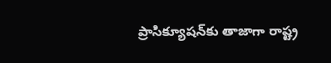ప్రాసిక్యూషన్‌కు తాజాగా రాష్ట్ర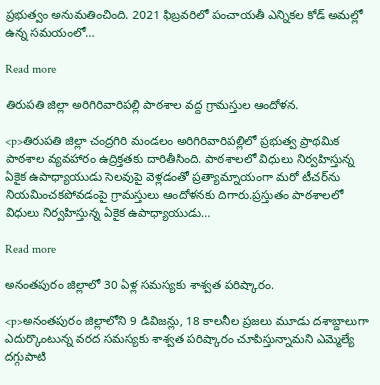ప్రభుత్వం అనుమతించింది. 2021 ఫిబ్రవరిలో పంచాయతీ ఎన్నికల కోడ్‌ అమల్లో ఉన్న సమయంలో…

Read more

తిరుపతి జిల్లా అరిగిరివారిపల్లి పాఠశాల వద్ద గ్రామస్తుల ఆందోళన.

<p>తిరుపతి జిల్లా చంద్రగిరి మండలం అరిగిరివారిపల్లిలో ప్రభుత్వ ప్రాథమిక పాఠశాల వ్యవహారం ఉద్రిక్తతకు దారితీసింది. పాఠశాలలో విధులు నిర్వహిస్తున్న ఏకైక ఉపాధ్యాయుడు సెలవుపై వెళ్లడంతో ప్రత్యామ్నాయంగా మరో టీచర్‌ను నియమించకపోవడంపై గ్రామస్తులు ఆందోళనకు దిగారు.ప్రస్తుతం పాఠశాలలో విధులు నిర్వహిస్తున్న ఏకైక ఉపాధ్యాయుడు…

Read more

అనంతపురం జిల్లాలో 30 ఏళ్ల సమస్యకు శాశ్వత పరిష్కారం.

<p>అనంతపురం జిల్లాలోని 9 డివిజన్లు, 18 కాలనీల ప్రజలు మూడు దశాబ్దాలుగా ఎదుర్కొంటున్న వరద సమస్యకు శాశ్వత పరిష్కారం చూపిస్తున్నామని ఎమ్మెల్యే దగ్గుపాటి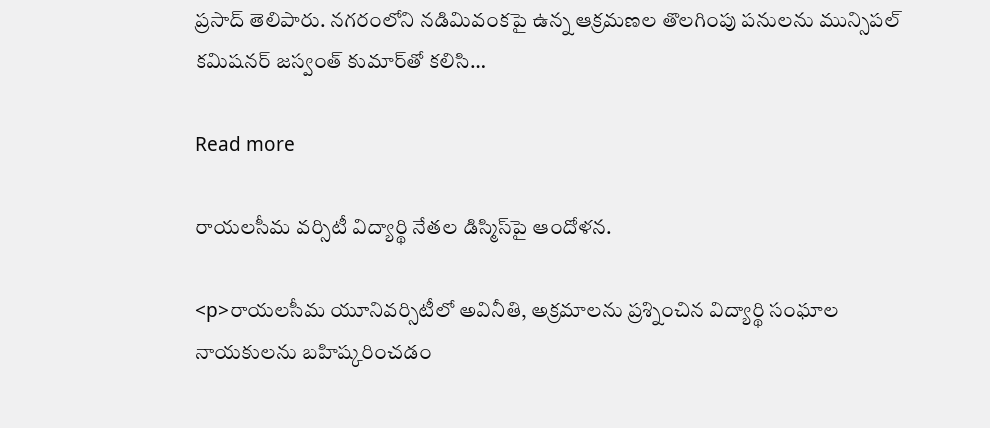ప్రసాద్ తెలిపారు. నగరంలోని నడిమివంకపై ఉన్న ఆక్రమణల తొలగింపు పనులను మున్సిపల్ కమిషనర్ జస్వంత్ కుమార్‌తో కలిసి…

Read more

రాయలసీమ వర్సిటీ విద్యార్థి నేతల డిస్మిస్‌పై ఆందోళన.

<p>రాయలసీమ యూనివర్సిటీలో అవినీతి, అక్రమాలను ప్రశ్నించిన విద్యార్థి సంఘాల నాయకులను బహిష్కరించడం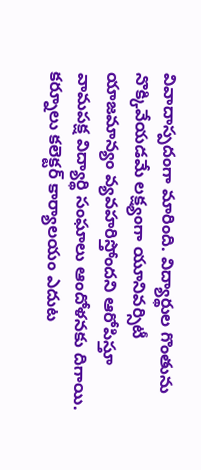వివాదాస్పదంగా మారింది. విద్యార్థుల గొంతును నొక్కివేయడమే లక్ష్యంగా యూనివర్సిటీ యాజమాన్యం వ్యవహరిస్తోందని ఆరోపిస్తూ వామపక్ష విద్యార్థి సంఘాలు ఆందోళనకు దిగాయి. కర్నూలు కలెక్టర్ కార్యాలయం ఎదుట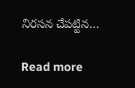నిరసన చేపట్టిన…

Read more